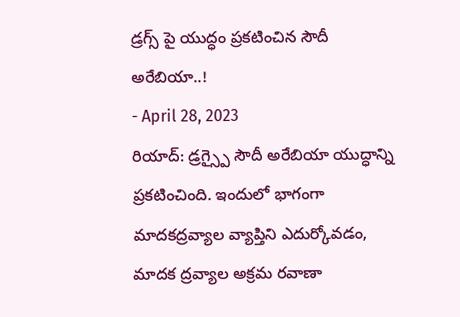డ్రగ్స్ పై యుద్ధం ప్రకటించిన సౌదీ అరేబియా..!
- April 28, 2023
రియాద్: డ్రగ్స్పై సౌదీ అరేబియా యుద్ధాన్ని ప్రకటించింది. ఇందులో భాగంగా మాదకద్రవ్యాల వ్యాప్తిని ఎదుర్కోవడం, మాదక ద్రవ్యాల అక్రమ రవాణా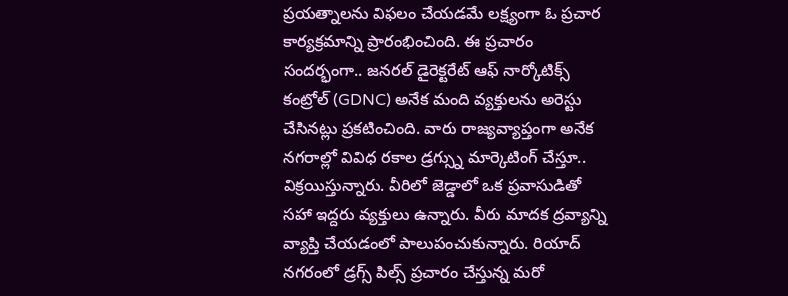ప్రయత్నాలను విఫలం చేయడమే లక్ష్యంగా ఓ ప్రచార కార్యక్రమాన్ని ప్రారంభించింది. ఈ ప్రచారం సందర్భంగా.. జనరల్ డైరెక్టరేట్ ఆఫ్ నార్కోటిక్స్ కంట్రోల్ (GDNC) అనేక మంది వ్యక్తులను అరెస్టు చేసినట్లు ప్రకటించింది. వారు రాజ్యవ్యాప్తంగా అనేక నగరాల్లో వివిధ రకాల డ్రగ్స్ను మార్కెటింగ్ చేస్తూ.. విక్రయిస్తున్నారు. వీరిలో జెడ్డాలో ఒక ప్రవాసుడితో సహా ఇద్దరు వ్యక్తులు ఉన్నారు. వీరు మాదక ద్రవ్యాన్ని వ్యాప్తి చేయడంలో పాలుపంచుకున్నారు. రియాద్ నగరంలో డ్రగ్స్ పిల్స్ ప్రచారం చేస్తున్న మరో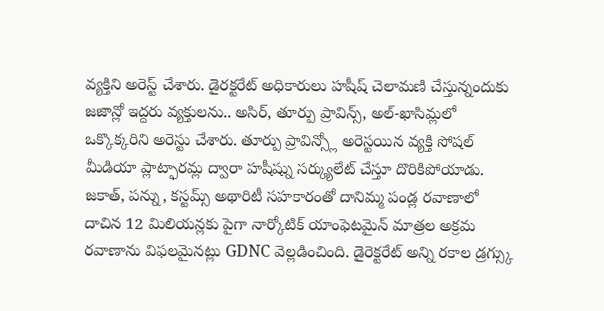వ్యక్తిని అరెస్ట్ చేశారు. డైరక్టరేట్ అధికారులు హషీష్ చెలామణి చేస్తున్నందుకు జజాన్లో ఇద్దరు వ్యక్తులను.. అసిర్, తూర్పు ప్రావిన్స్, అల్-ఖాసిమ్లలో ఒక్కొక్కరిని అరెస్టు చేశారు. తూర్పు ప్రావిన్స్లో అరెస్టయిన వ్యక్తి సోషల్ మీడియా ప్లాట్ఫారమ్ల ద్వారా హషీష్ను సర్క్యులేట్ చేస్తూ దొరికిపోయాడు. జకాత్, పన్ను, కస్టమ్స్ అథారిటీ సహకారంతో దానిమ్మ పండ్ల రవాణాలో దాచిన 12 మిలియన్లకు పైగా నార్కోటిక్ యాంఫెటమైన్ మాత్రల అక్రమ రవాణాను విఫలమైనట్లు GDNC వెల్లడించింది. డైరెక్టరేట్ అన్ని రకాల డ్రగ్స్కు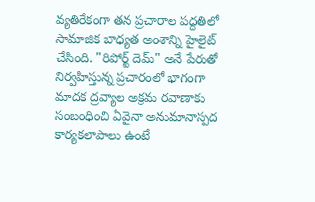వ్యతిరేకంగా తన ప్రచారాల పద్దతిలో సామాజిక బాధ్యత అంశాన్ని హైలైట్ చేసింది. "రిపోర్ట్ దెమ్" అనే పేరుతో నిర్వహిస్తున్న ప్రచారంలో భాగంగా మాదక ద్రవ్యాల అక్రమ రవాణాకు సంబంధించి ఏవైనా అనుమానాస్పద కార్యకలాపాలు ఉంటే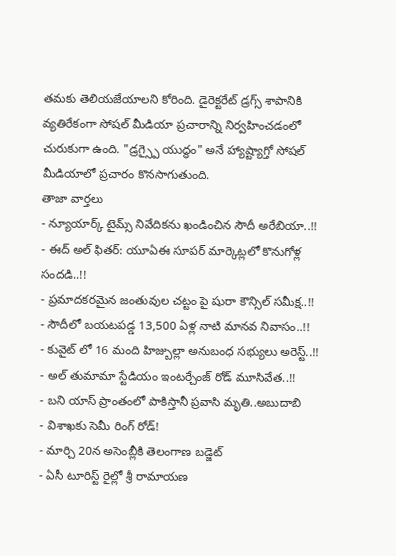తమకు తెలియజేయాలని కోరింది. డైరెక్టరేట్ డ్రగ్స్ శాపానికి వ్యతిరేకంగా సోషల్ మీడియా ప్రచారాన్ని నిర్వహించడంలో చురుకుగా ఉంది. "డ్రగ్స్పై యుద్ధం" అనే హ్యాష్ట్యాగ్తో సోషల్ మీడియాలో ప్రచారం కొనసాగుతుంది.
తాజా వార్తలు
- న్యూయార్క్ టైమ్స్ నివేదికను ఖండించిన సౌదీ అరేబియా..!!
- ఈద్ అల్ ఫితర్: యూఏఈ సూపర్ మార్కెట్లలో కొనుగోళ్ల సందడి..!!
- ప్రమాదకరమైన జంతువుల చట్టం పై షురా కౌన్సిల్ సమీక్ష..!!
- సౌదీలో బయటపడ్డ 13,500 ఏళ్ల నాటి మానవ నివాసం..!!
- కువైట్ లో 16 మంది హిజ్బుల్లా అనుబంధ సభ్యులు అరెస్ట్..!!
- అల్ తుమామా స్టేడియం ఇంటర్చేంజ్ రోడ్ మూసివేత..!!
- బని యాస్ ప్రాంతంలో పాకిస్తానీ ప్రవాసి మృతి..అబుదాబి
- విశాఖకు సెమీ రింగ్ రోడ్!
- మార్చి 20న అసెంబ్లీకి తెలంగాణ బడ్జెట్
- ఏసీ టూరిస్ట్ రైల్లో శ్రీ రామాయణ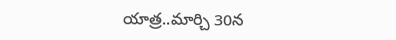యాత్ర..మార్చి 30న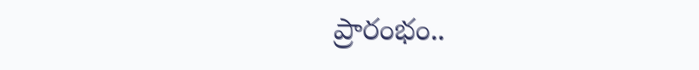ప్రారంభం..